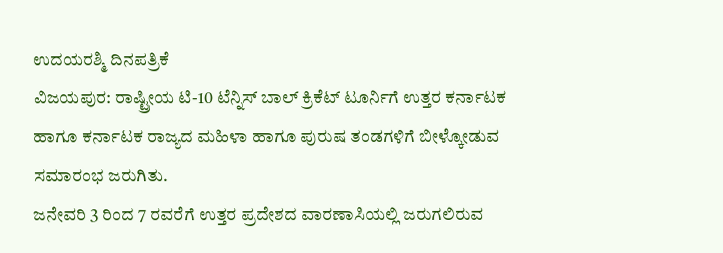ಉದಯರಶ್ಮಿ ದಿನಪತ್ರಿಕೆ
ವಿಜಯಪುರ: ರಾಷ್ಟ್ರೀಯ ಟಿ-10 ಟೆನ್ನಿಸ್ ಬಾಲ್ ಕ್ರಿಕೆಟ್ ಟೂರ್ನಿಗೆ ಉತ್ತರ ಕರ್ನಾಟಕ ಹಾಗೂ ಕರ್ನಾಟಕ ರಾಜ್ಯದ ಮಹಿಳಾ ಹಾಗೂ ಪುರುಷ ತಂಡಗಳಿಗೆ ಬೀಳ್ಕೋಡುವ ಸಮಾರಂಭ ಜರುಗಿತು.
ಜನೇವರಿ 3 ರಿಂದ 7 ರವರೆಗೆ ಉತ್ತರ ಪ್ರದೇಶದ ವಾರಣಾಸಿಯಲ್ಲಿ ಜರುಗಲಿರುವ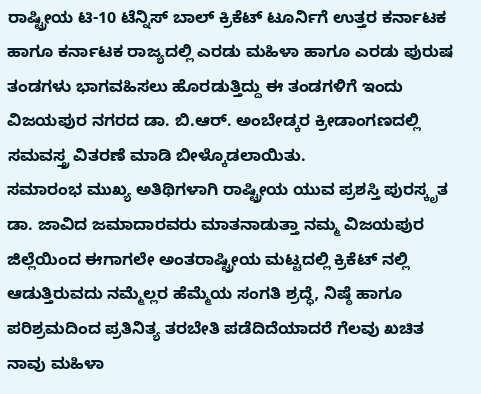ರಾಷ್ಟ್ರೀಯ ಟಿ-10 ಟೆನ್ನಿಸ್ ಬಾಲ್ ಕ್ರಿಕೆಟ್ ಟೂರ್ನಿಗೆ ಉತ್ತರ ಕರ್ನಾಟಕ ಹಾಗೂ ಕರ್ನಾಟಕ ರಾಜ್ಯದಲ್ಲಿ ಎರಡು ಮಹಿಳಾ ಹಾಗೂ ಎರಡು ಪುರುಷ ತಂಡಗಳು ಭಾಗವಹಿಸಲು ಹೊರಡುತ್ತಿದ್ದು ಈ ತಂಡಗಳಿಗೆ ಇಂದು ವಿಜಯಪುರ ನಗರದ ಡಾ. ಬಿ.ಆರ್. ಅಂಬೇಡ್ಕರ ಕ್ರೀಡಾಂಗಣದಲ್ಲಿ ಸಮವಸ್ತ್ರ ವಿತರಣೆ ಮಾಡಿ ಬೀಳ್ಕೊಡಲಾಯಿತು.
ಸಮಾರಂಭ ಮುಖ್ಯ ಅತಿಥಿಗಳಾಗಿ ರಾಷ್ಟ್ರೀಯ ಯುವ ಪ್ರಶಸ್ತಿ ಪುರಸ್ಕೃತ ಡಾ. ಜಾವಿದ ಜಮಾದಾರವರು ಮಾತನಾಡುತ್ತಾ ನಮ್ಮ ವಿಜಯಪುರ ಜಿಲ್ಲೆಯಿಂದ ಈಗಾಗಲೇ ಅಂತರಾಷ್ಟ್ರೀಯ ಮಟ್ಟದಲ್ಲಿ ಕ್ರಿಕೆಟ್ ನಲ್ಲಿ ಆಡುತ್ತಿರುವದು ನಮ್ಮೆಲ್ಲರ ಹೆಮ್ಮೆಯ ಸಂಗತಿ ಶ್ರದ್ಧೆ, ನಿಷ್ಠೆ ಹಾಗೂ ಪರಿಶ್ರಮದಿಂದ ಪ್ರತಿನಿತ್ಯ ತರಬೇತಿ ಪಡೆದಿದೆಯಾದರೆ ಗೆಲವು ಖಚಿತ ನಾವು ಮಹಿಳಾ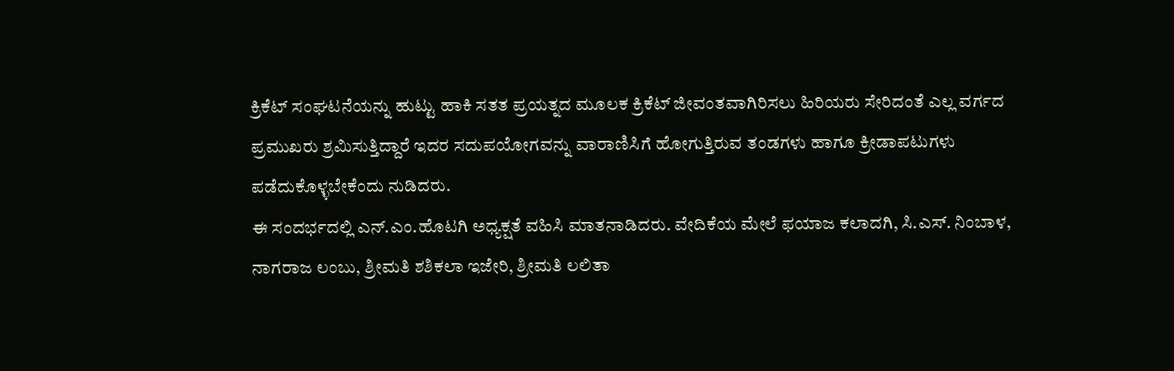ಕ್ರಿಕೆಟ್ ಸಂಘಟನೆಯನ್ನು ಹುಟ್ಟು ಹಾಕಿ ಸತತ ಪ್ರಯತ್ನದ ಮೂಲಕ ಕ್ರಿಕೆಟ್ ಜೀವಂತವಾಗಿರಿಸಲು ಹಿರಿಯರು ಸೇರಿದಂತೆ ಎಲ್ಲ ವರ್ಗದ ಪ್ರಮುಖರು ಶ್ರಮಿಸುತ್ತಿದ್ದಾರೆ ಇದರ ಸದುಪಯೋಗವನ್ನು ವಾರಾಣಿಸಿಗೆ ಹೋಗುತ್ತಿರುವ ತಂಡಗಳು ಹಾಗೂ ಕ್ರೀಡಾಪಟುಗಳು ಪಡೆದುಕೊಳ್ಳಬೇಕೆಂದು ನುಡಿದರು.
ಈ ಸಂದರ್ಭದಲ್ಲಿ ಎನ್.ಎಂ.ಹೊಟಗಿ ಅಧ್ಯಕ್ಷತೆ ವಹಿಸಿ ಮಾತನಾಡಿದರು. ವೇದಿಕೆಯ ಮೇಲೆ ಫಯಾಜ ಕಲಾದಗಿ, ಸಿ.ಎಸ್. ನಿಂಬಾಳ, ನಾಗರಾಜ ಲಂಬು, ಶ್ರೀಮತಿ ಶಶಿಕಲಾ ಇಜೇರಿ, ಶ್ರೀಮತಿ ಲಲಿತಾ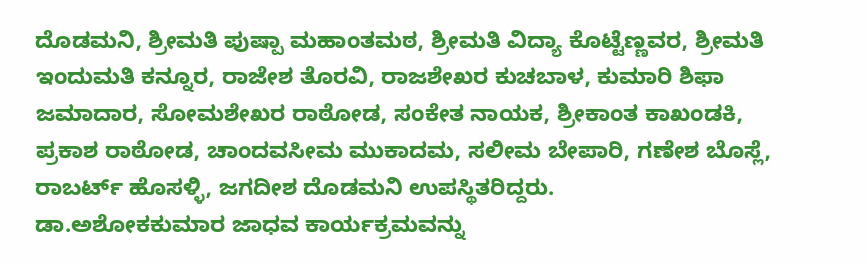ದೊಡಮನಿ, ಶ್ರೀಮತಿ ಪುಷ್ಪಾ ಮಹಾಂತಮಠ, ಶ್ರೀಮತಿ ವಿದ್ಯಾ ಕೊಟ್ಟೆಣ್ಣವರ, ಶ್ರೀಮತಿ ಇಂದುಮತಿ ಕನ್ನೂರ, ರಾಜೇಶ ತೊರವಿ, ರಾಜಶೇಖರ ಕುಚಬಾಳ, ಕುಮಾರಿ ಶಿಫಾ ಜಮಾದಾರ, ಸೋಮಶೇಖರ ರಾಠೋಡ, ಸಂಕೇತ ನಾಯಕ, ಶ್ರೀಕಾಂತ ಕಾಖಂಡಕಿ, ಪ್ರಕಾಶ ರಾಠೋಡ, ಚಾಂದವಸೀಮ ಮುಕಾದಮ, ಸಲೀಮ ಬೇಪಾರಿ, ಗಣೇಶ ಬೊಸ್ಲೆ, ರಾಬರ್ಟ್ ಹೊಸಳ್ಳಿ, ಜಗದೀಶ ದೊಡಮನಿ ಉಪಸ್ಥಿತರಿದ್ದರು.
ಡಾ.ಅಶೋಕಕುಮಾರ ಜಾಧವ ಕಾರ್ಯಕ್ರಮವನ್ನು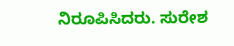ನಿರೂಪಿಸಿದರು. ಸುರೇಶ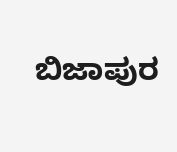ಬಿಜಾಪುರ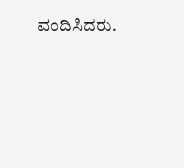ವಂದಿಸಿದರು.